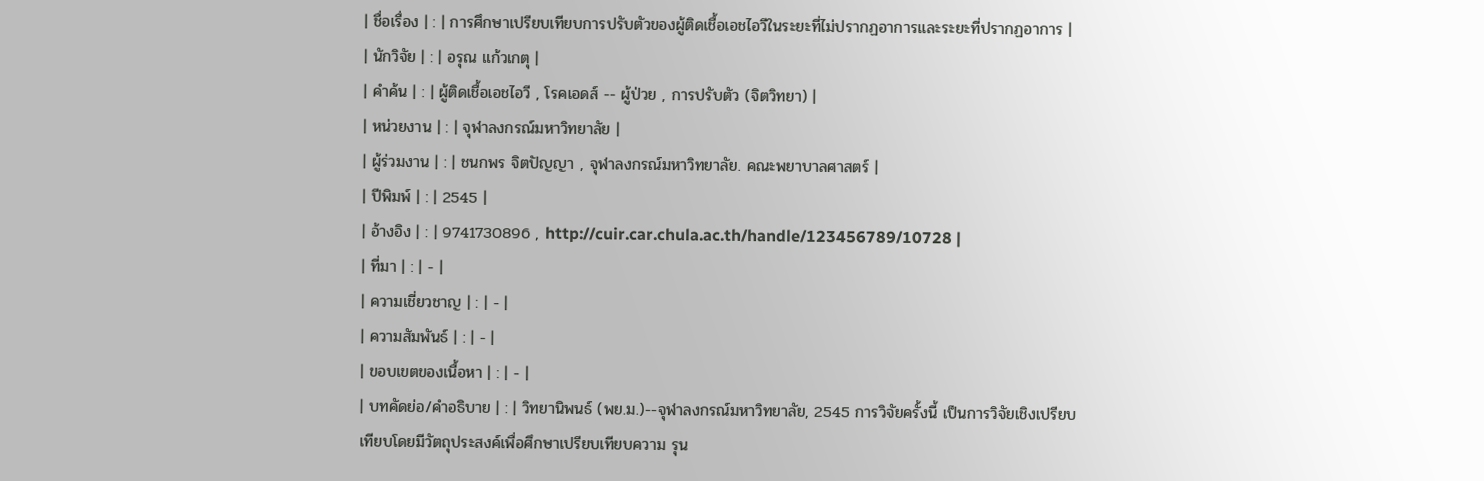| ชื่อเรื่อง | : | การศึกษาเปรียบเทียบการปรับตัวของผู้ติดเชื้อเอชไอวีในระยะที่ไม่ปรากฏอาการและระยะที่ปรากฏอาการ |
| นักวิจัย | : | อรุณ แก้วเกตุ |
| คำค้น | : | ผู้ติดเชื้อเอชไอวี , โรคเอดส์ -- ผู้ป่วย , การปรับตัว (จิตวิทยา) |
| หน่วยงาน | : | จุฬาลงกรณ์มหาวิทยาลัย |
| ผู้ร่วมงาน | : | ชนกพร จิตปัญญา , จุฬาลงกรณ์มหาวิทยาลัย. คณะพยาบาลศาสตร์ |
| ปีพิมพ์ | : | 2545 |
| อ้างอิง | : | 9741730896 , http://cuir.car.chula.ac.th/handle/123456789/10728 |
| ที่มา | : | - |
| ความเชี่ยวชาญ | : | - |
| ความสัมพันธ์ | : | - |
| ขอบเขตของเนื้อหา | : | - |
| บทคัดย่อ/คำอธิบาย | : | วิทยานิพนธ์ (พย.ม.)--จุฬาลงกรณ์มหาวิทยาลัย, 2545 การวิจัยครั้งนี้ เป็นการวิจัยเชิงเปรียบเทียบโดยมีวัตถุประสงค์เพื่อศึกษาเปรียบเทียบความ รุน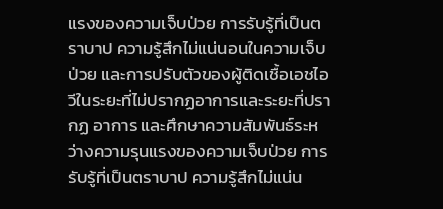แรงของความเจ็บป่วย การรับรู้ที่เป็นตราบาป ความรู้สึกไม่แน่นอนในความเจ็บป่วย และการปรับตัวของผู้ติดเชื้อเอชไอวีในระยะที่ไม่ปรากฏอาการและระยะที่ปรากฏ อาการ และศึกษาความสัมพันธ์ระหว่างความรุนแรงของความเจ็บป่วย การรับรู้ที่เป็นตราบาป ความรู้สึกไม่แน่น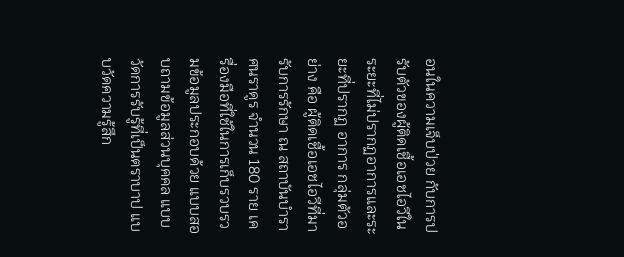อนในความเจ็บป่วย กับการปรับตัวของผู้ติดเชื้อเอชไอวีในระยะที่ไม่ปรากฏอาการและระยะที่ปรากฏ อาการ กลุ่มตัวอย่าง คือ ผู้ติดเชื้อเอชไอวีที่มารับการรักษา ณ สถาบันบำราศนราดูร จำนวน 180 ราย เครื่องมือที่ใช้ในการเก็บรวบรวมข้อมูลประกอบด้วย แบบสอบถามข้อมูลส่วนบุคคล แบบวัดการรับรู้ที่เป็นตราบาป แบบวัดความรู้สึก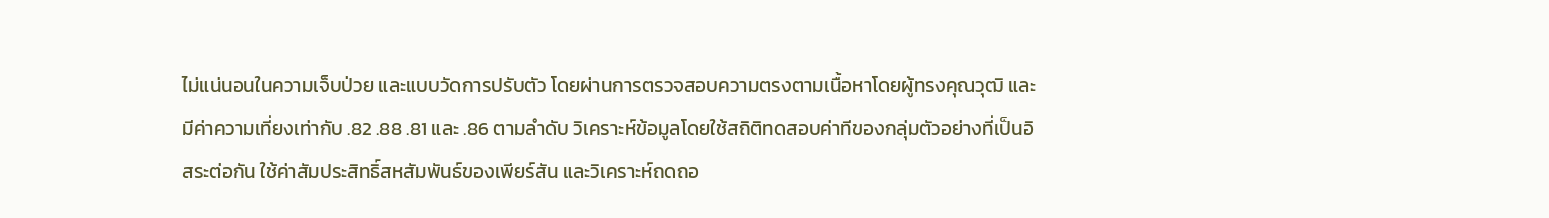ไม่แน่นอนในความเจ็บป่วย และแบบวัดการปรับตัว โดยผ่านการตรวจสอบความตรงตามเนื้อหาโดยผู้ทรงคุณวุฒิ และมีค่าความเที่ยงเท่ากับ .82 .88 .81 และ .86 ตามลำดับ วิเคราะห์ข้อมูลโดยใช้สถิติทดสอบค่าทีของกลุ่มตัวอย่างที่เป็นอิสระต่อกัน ใช้ค่าสัมประสิทธิ์สหสัมพันธ์ของเพียร์สัน และวิเคราะห์ถดถอ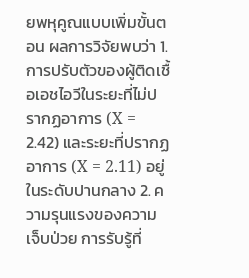ยพหุคูณแบบเพิ่มขั้นตอน ผลการวิจัยพบว่า 1. การปรับตัวของผู้ติดเชื้อเอชไอวีในระยะที่ไม่ปรากฏอาการ (X = 2.42) และระยะที่ปรากฏอาการ (X = 2.11) อยู่ในระดับปานกลาง 2. ความรุนแรงของความเจ็บป่วย การรับรู้ที่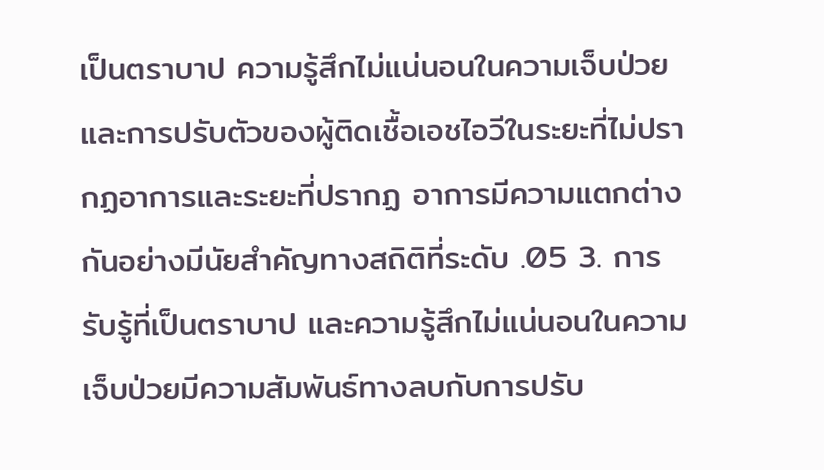เป็นตราบาป ความรู้สึกไม่แน่นอนในความเจ็บป่วย และการปรับตัวของผู้ติดเชื้อเอชไอวีในระยะที่ไม่ปรากฏอาการและระยะที่ปรากฏ อาการมีความแตกต่างกันอย่างมีนัยสำคัญทางสถิติที่ระดับ .05 3. การรับรู้ที่เป็นตราบาป และความรู้สึกไม่แน่นอนในความเจ็บป่วยมีความสัมพันธ์ทางลบกับการปรับ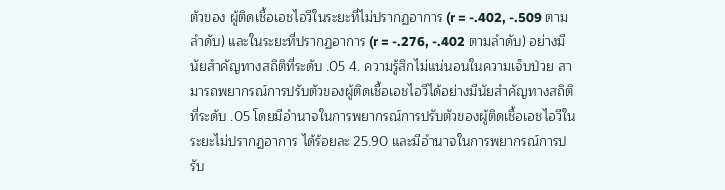ตัวของ ผู้ติดเชื้อเอชไอวีในระยะที่ไม่ปรากฏอาการ (r = -.402, -.509 ตามลำดับ) และในระยะที่ปรากฏอาการ (r = -.276, -.402 ตามลำดับ) อย่างมีนัยสำคัญทางสถิติที่ระดับ .05 4. ความรู้สึกไม่แน่นอนในความเจ็บป่วย สามารถพยากรณ์การปรับตัวของผู้ติดเชื้อเอชไอวีได้อย่างมีนัยสำคัญทางสถิติ ที่ระดับ .05 โดยมีอำนาจในการพยากรณ์การปรับตัวของผู้ติดเชื้อเอชไอวีในระยะไม่ปรากฏอาการ ได้ร้อยละ 25.90 และมีอำนาจในการพยากรณ์การปรับ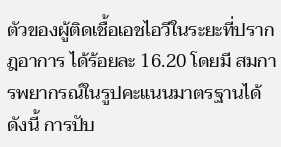ตัวของผู้ติดเชื้อเอชไอวีในระยะที่ปรากฎอาการ ได้ร้อยละ 16.20 โดยมี สมการพยากรณ์ในรูปคะแนนมาตรฐานได้ดังนี้ การปับ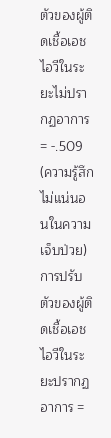ตัวของผู้ติดเชื้อเอชไอวีในระยะไม่ปรากฏอาการ = -.509 (ความรู้สึกไม่แน่นอนในความเจ็บป่วย) การปรับตัวของผู้ติดเชื้อเอชไอวีในระยะปรากฏอาการ =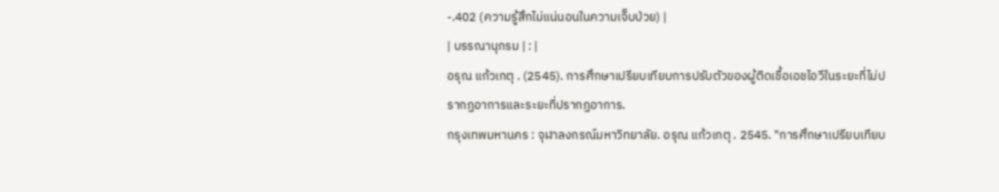-.402 (ความรู้สึกไม่แน่นอนในความเจ็บป่วย) |
| บรรณานุกรม | : |
อรุณ แก้วเกตุ . (2545). การศึกษาเปรียบเทียบการปรับตัวของผู้ติดเชื้อเอชไอวีในระยะที่ไม่ปรากฏอาการและระยะที่ปรากฏอาการ.
กรุงเทพมหานคร : จุฬาลงกรณ์มหาวิทยาลัย. อรุณ แก้วเกตุ . 2545. "การศึกษาเปรียบเทียบ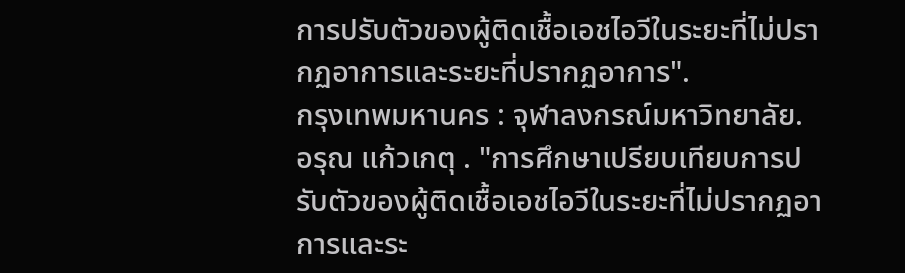การปรับตัวของผู้ติดเชื้อเอชไอวีในระยะที่ไม่ปรากฏอาการและระยะที่ปรากฏอาการ".
กรุงเทพมหานคร : จุฬาลงกรณ์มหาวิทยาลัย. อรุณ แก้วเกตุ . "การศึกษาเปรียบเทียบการปรับตัวของผู้ติดเชื้อเอชไอวีในระยะที่ไม่ปรากฏอาการและระ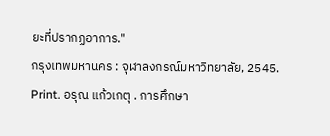ยะที่ปรากฏอาการ."
กรุงเทพมหานคร : จุฬาลงกรณ์มหาวิทยาลัย, 2545. Print. อรุณ แก้วเกตุ . การศึกษา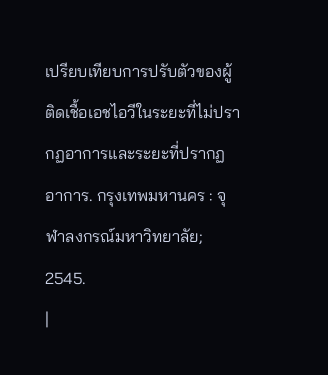เปรียบเทียบการปรับตัวของผู้ติดเชื้อเอชไอวีในระยะที่ไม่ปรากฏอาการและระยะที่ปรากฏอาการ. กรุงเทพมหานคร : จุฬาลงกรณ์มหาวิทยาลัย; 2545.
|